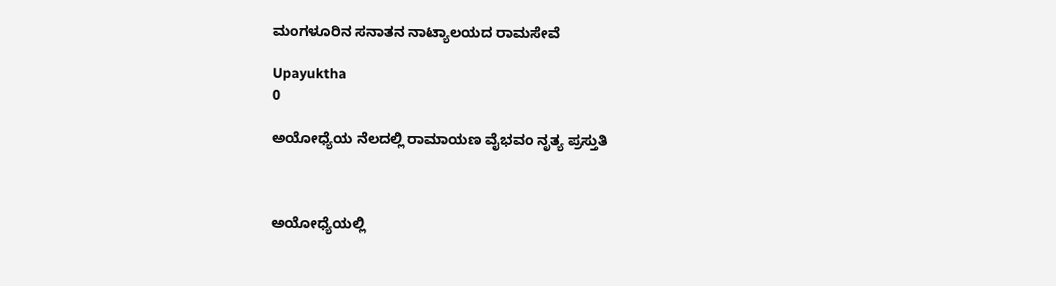ಮಂಗಳೂರಿನ ಸನಾತನ ನಾಟ್ಯಾಲಯದ ರಾಮಸೇವೆ

Upayuktha
0

ಅಯೋಧ್ಯೆಯ ನೆಲದಲ್ಲಿ ರಾಮಾಯಣ ವೈಭವಂ ನೃತ್ಯ ಪ್ರಸ್ತುತಿ



ಅಯೋಧ್ಯೆಯಲ್ಲಿ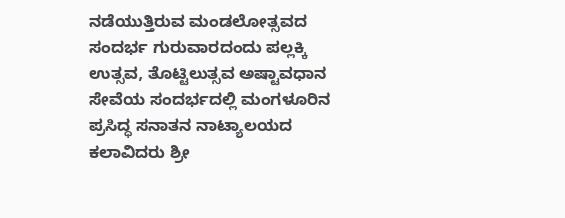ನಡೆಯುತ್ತಿರುವ ಮಂಡಲೋತ್ಸವದ ಸಂದರ್ಭ ಗುರುವಾರದಂದು ಪಲ್ಲಕ್ಕಿ ಉತ್ಸವ, ತೊಟ್ಟಿಲುತ್ಸವ ಅಷ್ಟಾವಧಾನ ಸೇವೆಯ ಸಂದರ್ಭದಲ್ಲಿ ಮಂಗಳೂರಿನ ಪ್ರಸಿದ್ಧ ಸನಾತನ ನಾಟ್ಯಾಲಯದ ಕಲಾವಿದರು ಶ್ರೀ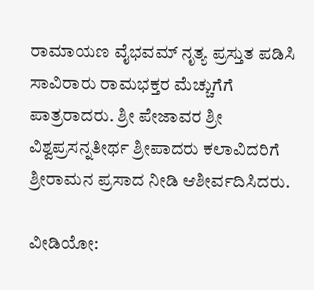ರಾಮಾಯಣ ವೈಭವಮ್ ನೃತ್ಯ ಪ್ರಸ್ತುತ ಪಡಿಸಿ ಸಾವಿರಾರು ರಾಮಭಕ್ತರ ಮೆಚ್ಚುಗೆಗೆ ಪಾತ್ರರಾದರು. ಶ್ರೀ ಪೇಜಾವರ ಶ್ರೀ ವಿಶ್ವಪ್ರಸನ್ನತೀರ್ಥ ಶ್ರೀಪಾದರು ಕಲಾವಿದರಿಗೆ ಶ್ರೀರಾಮನ ಪ್ರಸಾದ ನೀಡಿ ಆಶೀರ್ವದಿಸಿದರು.

ವೀಡಿಯೋ: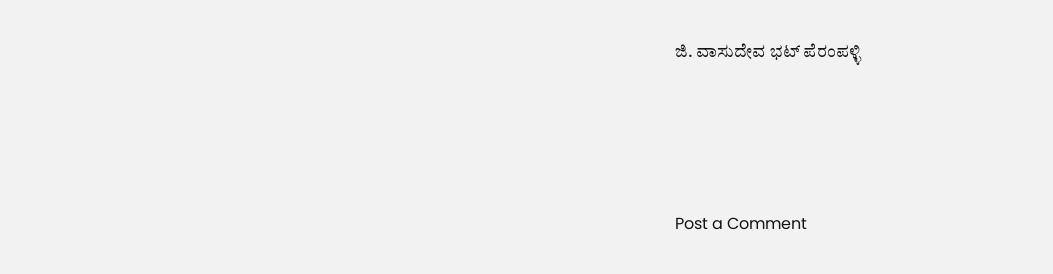ಜಿ. ವಾಸುದೇವ ಭಟ್ ಪೆರಂಪಳ್ಳಿ





Post a Comment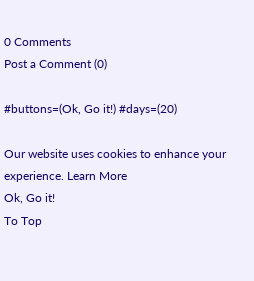0 Comments
Post a Comment (0)

#buttons=(Ok, Go it!) #days=(20)

Our website uses cookies to enhance your experience. Learn More
Ok, Go it!
To Top